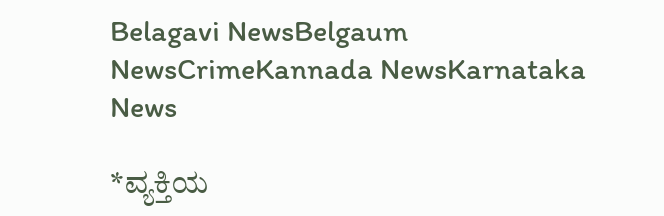Belagavi NewsBelgaum NewsCrimeKannada NewsKarnataka News

*ವ್ಯಕ್ತಿಯ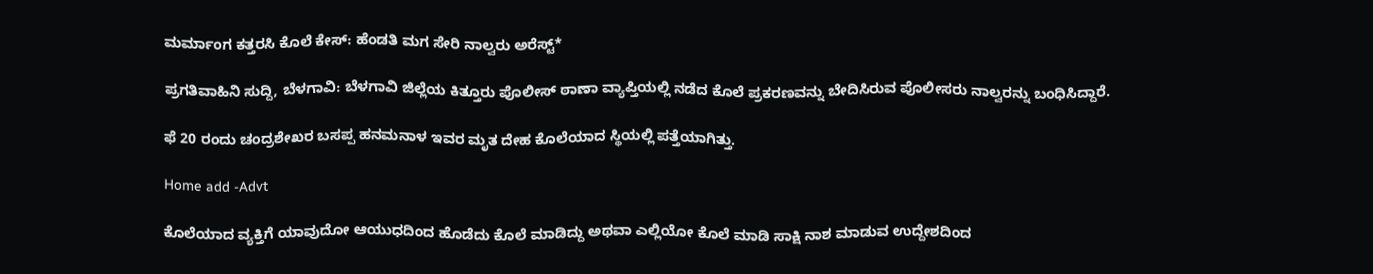ಮರ್ಮಾಂಗ ಕತ್ತರಸಿ ಕೊಲೆ ಕೇಸ್: ಹೆಂಡತಿ ಮಗ ಸೇರಿ ನಾಲ್ವರು ಅರೆಸ್ಟ್*

ಪ್ರಗತಿವಾಹಿನಿ ಸುದ್ದಿ, ಬೆಳಗಾವಿ: ಬೆಳಗಾವಿ ಜಿಲ್ಲೆಯ ಕಿತ್ತೂರು ಪೊಲೀಸ್ ಠಾಣಾ ವ್ಯಾಪ್ತಿಯಲ್ಲಿ ನಡೆದ ಕೊಲೆ ಪ್ರಕರಣವನ್ನು ಬೇದಿಸಿರುವ ಪೊಲೀಸರು ನಾಲ್ವರನ್ನು ಬಂಧಿಸಿದ್ದಾರೆ.

ಫೆ 20 ರಂದು ಚಂದ್ರಶೇಖರ ಬಸಪ್ಪ ಹನಮನಾಳ ಇವರ ಮೃತ ದೇಹ ಕೊಲೆಯಾದ ಸ್ಥಿಯಲ್ಲಿ ಪತ್ತೆಯಾಗಿತ್ತು.

Home add -Advt

ಕೊಲೆಯಾದ ವ್ಯಕ್ತಿಗೆ ಯಾವುದೋ ಆಯುಧದಿಂದ ಹೊಡೆದು ಕೊಲೆ ಮಾಡಿದ್ದು ಅಥವಾ ಎಲ್ಲಿಯೋ ಕೊಲೆ ಮಾಡಿ ಸಾಕ್ಷಿ ನಾಶ ಮಾಡುವ ಉದ್ದೇಶದಿಂದ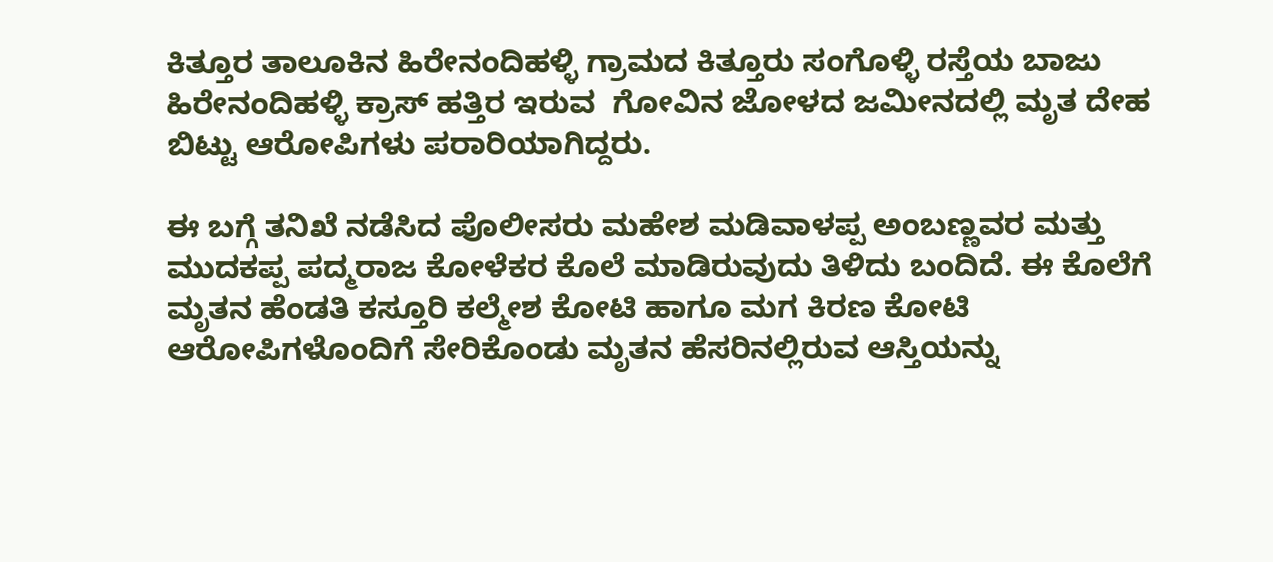ಕಿತ್ತೂರ ತಾಲೂಕಿನ ಹಿರೇನಂದಿಹಳ್ಳಿ ಗ್ರಾಮದ ಕಿತ್ತೂರು ಸಂಗೊಳ್ಳಿ ರಸ್ತೆಯ ಬಾಜು ಹಿರೇನಂದಿಹಳ್ಳಿ ಕ್ರಾಸ್ ಹತ್ತಿರ ಇರುವ  ಗೋವಿನ ಜೋಳದ ಜಮೀನದಲ್ಲಿ ಮೃತ ದೇಹ ಬಿಟ್ಟು ಆರೋಪಿಗಳು ಪರಾರಿಯಾಗಿದ್ದರು.

ಈ ಬಗ್ಗೆ ತನಿಖೆ ನಡೆಸಿದ ಪೊಲೀಸರು ಮಹೇಶ ಮಡಿವಾಳಪ್ಪ ಅಂಬಣ್ಣವರ ಮತ್ತು ಮುದಕಪ್ಪ ಪದ್ಮರಾಜ ಕೋಳೆಕರ ಕೊಲೆ ಮಾಡಿರುವುದು ತಿಳಿದು ಬಂದಿದೆ. ಈ ಕೊಲೆಗೆ ಮೃತನ ಹೆಂಡತಿ ಕಸ್ತೂರಿ ಕಲ್ಮೇಶ ಕೋಟಿ ಹಾಗೂ ಮಗ ಕಿರಣ ಕೋಟಿ ಆರೋಪಿಗಳೊಂದಿಗೆ ಸೇರಿಕೊಂಡು ಮೃತನ ಹೆಸರಿನಲ್ಲಿರುವ ಆಸ್ತಿಯನ್ನು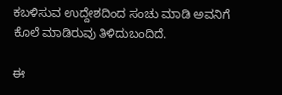ಕಬಳಿಸುವ ಉದ್ದೇಶದಿಂದ ಸಂಚು ಮಾಡಿ ಅವನಿಗೆ ಕೊಲೆ ಮಾಡಿರುವು ತಿಳಿದುಬಂದಿದೆ.

ಈ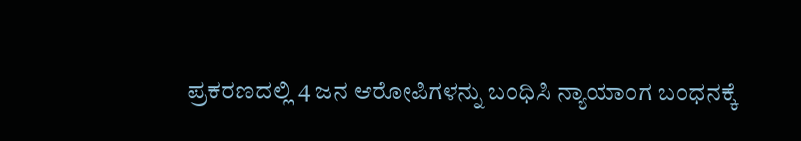ಪ್ರಕರಣದಲ್ಲಿ 4 ಜನ ಆರೋಪಿಗಳನ್ನು ಬಂಧಿಸಿ ನ್ಯಾಯಾಂಗ ಬಂಧನಕ್ಕೆ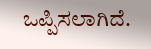ಒಪ್ಪಿಸಲಾಗಿದೆ.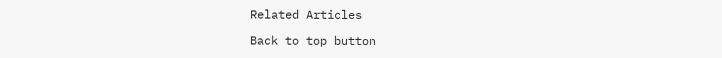Related Articles

Back to top button